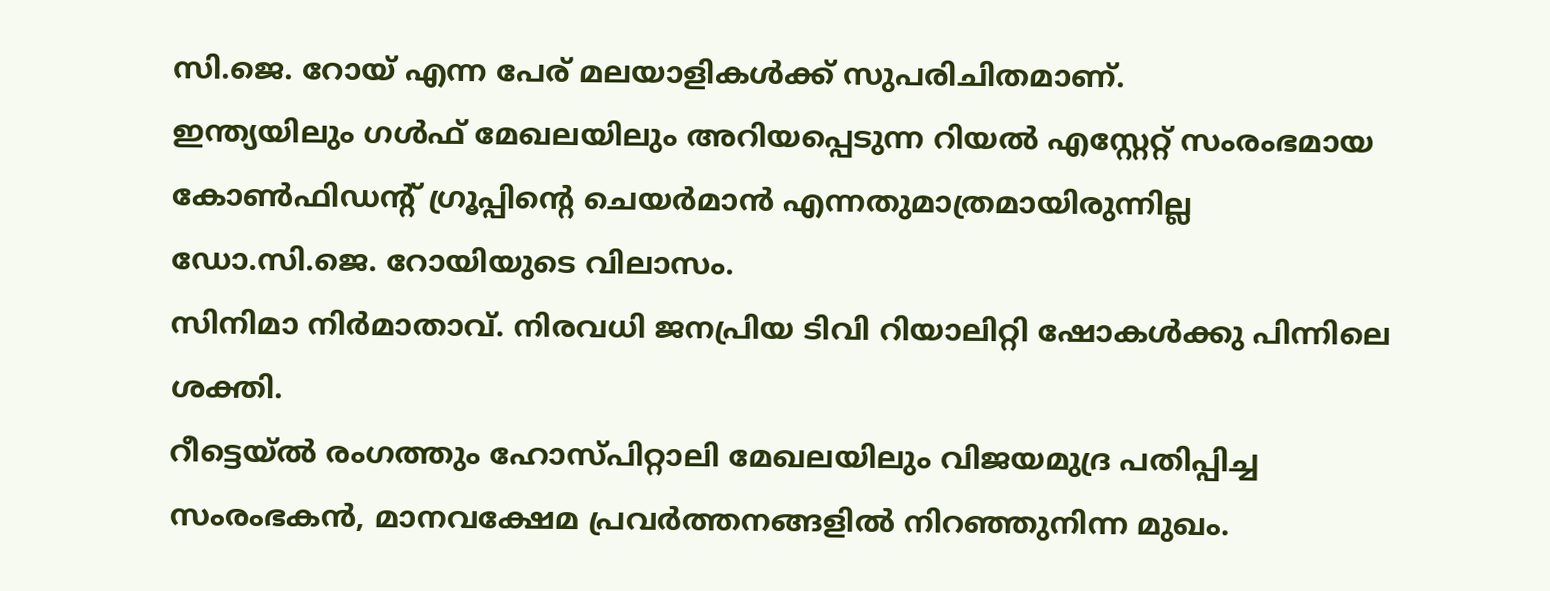സി.ജെ. റോയ് എന്ന പേര് മലയാളികൾക്ക് സുപരിചിതമാണ്.
ഇന്ത്യയിലും ഗൾഫ് മേഖലയിലും അറിയപ്പെടുന്ന റിയൽ എസ്റ്റേറ്റ് സംരംഭമായ കോൺഫിഡന്റ് ഗ്രൂപ്പിന്റെ ചെയർമാൻ എന്നതുമാത്രമായിരുന്നില്ല ഡോ.സി.ജെ. റോയിയുടെ വിലാസം.
സിനിമാ നിർമാതാവ്. നിരവധി ജനപ്രിയ ടിവി റിയാലിറ്റി ഷോകൾക്കു പിന്നിലെ ശക്തി.
റീട്ടെയ്ൽ രംഗത്തും ഹോസ്പിറ്റാലി മേഖലയിലും വിജയമുദ്ര പതിപ്പിച്ച സംരംഭകൻ, മാനവക്ഷേമ പ്രവർത്തനങ്ങളിൽ നിറഞ്ഞുനിന്ന മുഖം.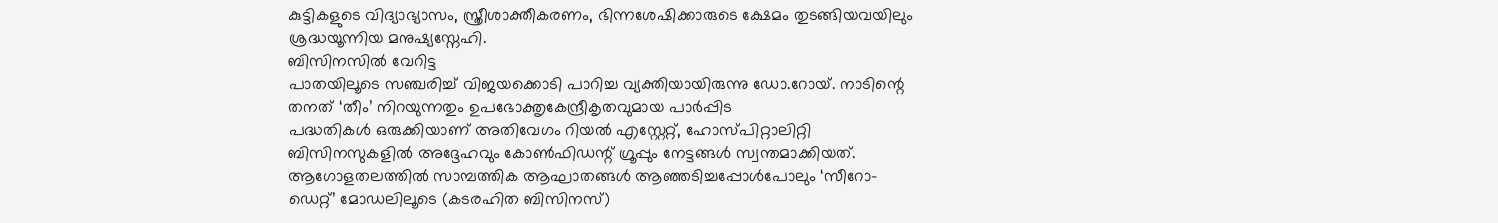കുട്ടികളുടെ വിദ്യാഭ്യാസം, സ്ത്രീശാക്തീകരണം, ഭിന്നശേഷിക്കാരുടെ ക്ഷേമം തുടങ്ങിയവയിലും ശ്രദ്ധയൂന്നിയ മനുഷ്യസ്നേഹി.
ബിസിനസിൽ വേറിട്ട
പാതയിലൂടെ സഞ്ചരിച്ച് വിജയക്കൊടി പാറിച്ച വ്യക്തിയായിരുന്നു ഡോ.റോയ്. നാടിന്റെ തനത് ‘തീം’ നിറയുന്നതും ഉപഭോക്തൃകേന്ദ്രീകൃതവുമായ പാർപ്പിട
പദ്ധതികൾ ഒരുക്കിയാണ് അതിവേഗം റിയൽ എസ്റ്റേറ്റ്, ഹോസ്പിറ്റാലിറ്റി ബിസിനസുകളിൽ അദ്ദേഹവും കോൺഫിഡന്റ് ഗ്രൂപ്പും നേട്ടങ്ങൾ സ്വന്തമാക്കിയത്. ആഗോളതലത്തിൽ സാമ്പത്തിക ആഘാതങ്ങൾ ആഞ്ഞടിച്ചപ്പോൾപോലും ‘സീറോ-ഡെറ്റ്’ മോഡലിലൂടെ (കടരഹിത ബിസിനസ്)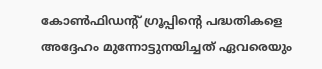കോൺഫിഡന്റ് ഗ്രൂപ്പിന്റെ പദ്ധതികളെ അദ്ദേഹം മുന്നോട്ടുനയിച്ചത് ഏവരെയും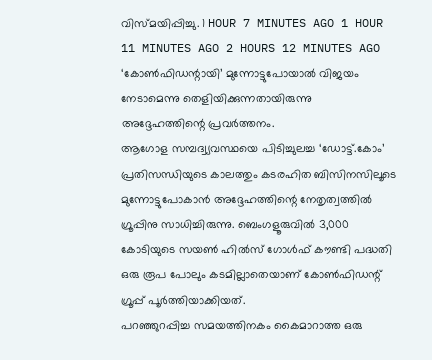വിസ്മയിപ്പിച്ചു. 1 HOUR 7 MINUTES AGO 1 HOUR 11 MINUTES AGO 2 HOURS 12 MINUTES AGO ‘കോൺഫിഡന്റായി’ മുന്നോട്ടുപോയാൽ വിജയം നേടാമെന്നു തെളിയിക്കുന്നതായിരുന്നു അദ്ദേഹത്തിന്റെ പ്രവർത്തനം.
ആഗോള സമ്പദ്വ്യവസ്ഥയെ പിടിച്ചുലച്ച ‘ഡോട്ട്.കോം’ പ്രതിസന്ധിയുടെ കാലത്തും കടരഹിത ബിസിനസിലൂടെ മുന്നോട്ടുപോകാൻ അദ്ദേഹത്തിന്റെ നേതൃത്വത്തിൽ ഗ്രൂപ്പിനു സാധിച്ചിരുന്നു. ബെംഗളൂരുവിൽ 3,000 കോടിയുടെ സയൺ ഹിൽസ് ഗോൾഫ് കൗണ്ടി പദ്ധതി ഒരു രൂപ പോലും കടമില്ലാതെയാണ് കോൺഫിഡന്റ് ഗ്രൂപ്പ് പൂർത്തിയാക്കിയത്.
പറഞ്ഞുറപ്പിച്ച സമയത്തിനകം കൈമാറാത്ത ഒരു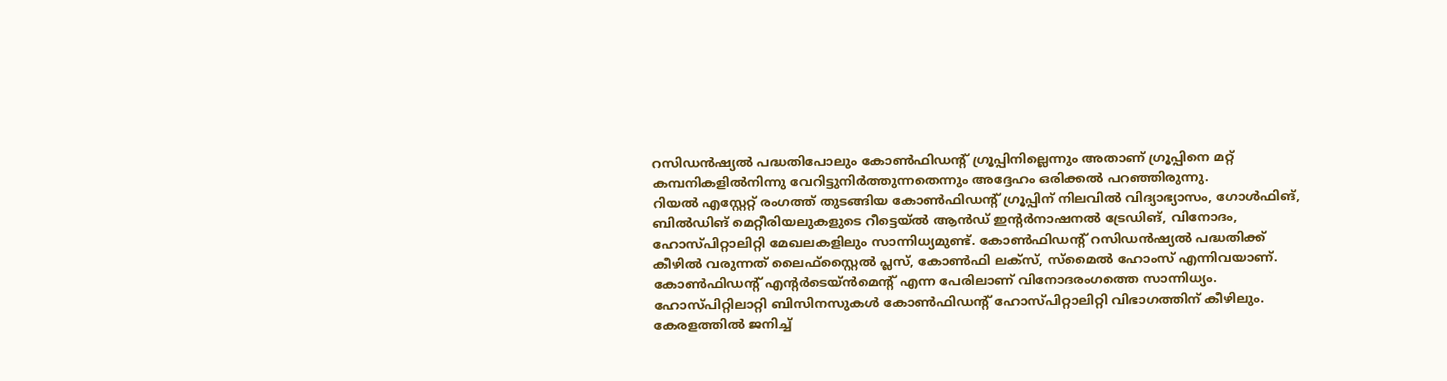റസിഡൻഷ്യൽ പദ്ധതിപോലും കോൺഫിഡന്റ് ഗ്രൂപ്പിനില്ലെന്നും അതാണ് ഗ്രൂപ്പിനെ മറ്റ് കമ്പനികളിൽനിന്നു വേറിട്ടുനിർത്തുന്നതെന്നും അദ്ദേഹം ഒരിക്കൽ പറഞ്ഞിരുന്നു.
റിയൽ എസ്റ്റേറ്റ് രംഗത്ത് തുടങ്ങിയ കോൺഫിഡന്റ് ഗ്രൂപ്പിന് നിലവിൽ വിദ്യാഭ്യാസം, ഗോൾഫിങ്, ബിൽഡിങ് മെറ്റീരിയലുകളുടെ റീട്ടെയ്ൽ ആൻഡ് ഇന്റർനാഷനൽ ട്രേഡിങ്, വിനോദം, ഹോസ്പിറ്റാലിറ്റി മേഖലകളിലും സാന്നിധ്യമുണ്ട്. കോൺഫിഡന്റ് റസിഡൻഷ്യൽ പദ്ധതിക്ക് കീഴിൽ വരുന്നത് ലൈഫ്സ്റ്റൈൽ പ്ലസ്, കോൺഫി ലക്സ്, സ്മൈൽ ഹോംസ് എന്നിവയാണ്.
കോൺഫിഡന്റ് എന്റർടെയ്ൻമെന്റ് എന്ന പേരിലാണ് വിനോദരംഗത്തെ സാന്നിധ്യം. ഹോസ്പിറ്റിലാറ്റി ബിസിനസുകൾ കോൺഫിഡന്റ് ഹോസ്പിറ്റാലിറ്റി വിഭാഗത്തിന് കീഴിലും.
കേരളത്തിൽ ജനിച്ച്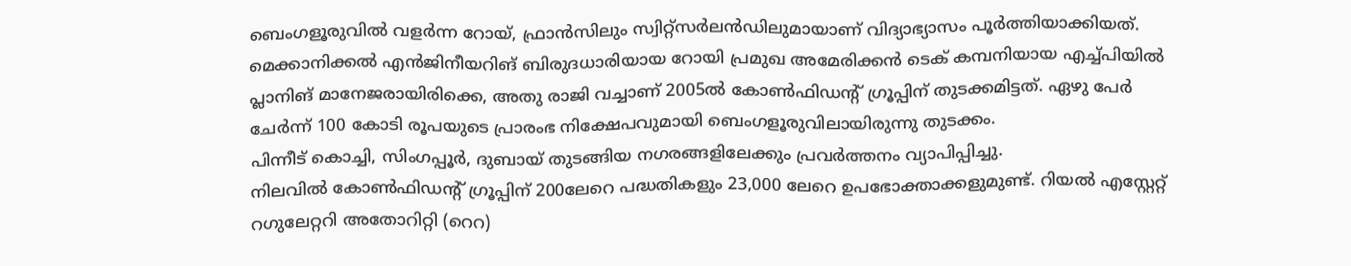ബെംഗളൂരുവിൽ വളർന്ന റോയ്, ഫ്രാൻസിലും സ്വിറ്റ്സർലൻഡിലുമായാണ് വിദ്യാഭ്യാസം പൂർത്തിയാക്കിയത്.
മെക്കാനിക്കൽ എൻജിനീയറിങ് ബിരുദധാരിയായ റോയി പ്രമുഖ അമേരിക്കൻ ടെക് കമ്പനിയായ എച്ച്പിയിൽ പ്ലാനിങ് മാനേജരായിരിക്കെ, അതു രാജി വച്ചാണ് 2005ൽ കോൺഫിഡന്റ് ഗ്രൂപ്പിന് തുടക്കമിട്ടത്. ഏഴു പേർ ചേർന്ന് 100 കോടി രൂപയുടെ പ്രാരംഭ നിക്ഷേപവുമായി ബെംഗളൂരുവിലായിരുന്നു തുടക്കം.
പിന്നീട് കൊച്ചി, സിംഗപ്പൂർ, ദുബായ് തുടങ്ങിയ നഗരങ്ങളിലേക്കും പ്രവർത്തനം വ്യാപിപ്പിച്ചു.
നിലവിൽ കോൺഫിഡന്റ് ഗ്രൂപ്പിന് 200ലേറെ പദ്ധതികളും 23,000 ലേറെ ഉപഭോക്താക്കളുമുണ്ട്. റിയൽ എസ്റ്റേറ്റ് റഗുലേറ്ററി അതോറിറ്റി (റെറ)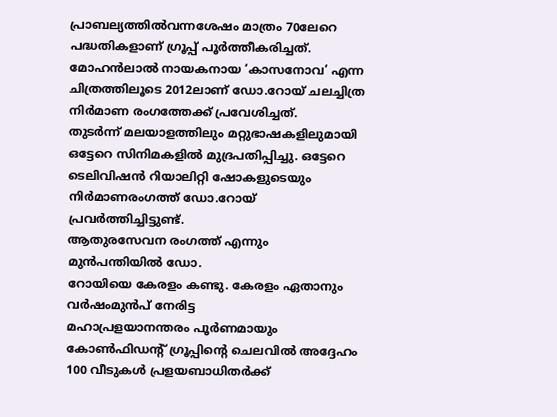പ്രാബല്യത്തിൽവന്നശേഷം മാത്രം 70ലേറെ പദ്ധതികളാണ് ഗ്രൂപ്പ് പൂർത്തീകരിച്ചത്.
മോഹൻലാൽ നായകനായ ‘കാസനോവ’ എന്ന ചിത്രത്തിലൂടെ 2012ലാണ് ഡോ.റോയ് ചലച്ചിത്ര നിർമാണ രംഗത്തേക്ക് പ്രവേശിച്ചത്.
തുടർന്ന് മലയാളത്തിലും മറ്റുഭാഷകളിലുമായി ഒട്ടേറെ സിനിമകളിൽ മുദ്രപതിപ്പിച്ചു. ഒട്ടേറെ ടെലിവിഷൻ റിയാലിറ്റി ഷോകളുടെയും നിർമാണരംഗത്ത് ഡോ.റോയ് പ്രവർത്തിച്ചിട്ടുണ്ട്.
ആതുരസേവന രംഗത്ത് എന്നും മുൻപന്തിയിൽ ഡോ.
റോയിയെ കേരളം കണ്ടു. കേരളം ഏതാനും വർഷംമുൻപ് നേരിട്ട
മഹാപ്രളയാനന്തരം പൂർണമായും കോൺഫിഡന്റ് ഗ്രൂപ്പിന്റെ ചെലവിൽ അദ്ദേഹം 100 വീടുകൾ പ്രളയബാധിതർക്ക്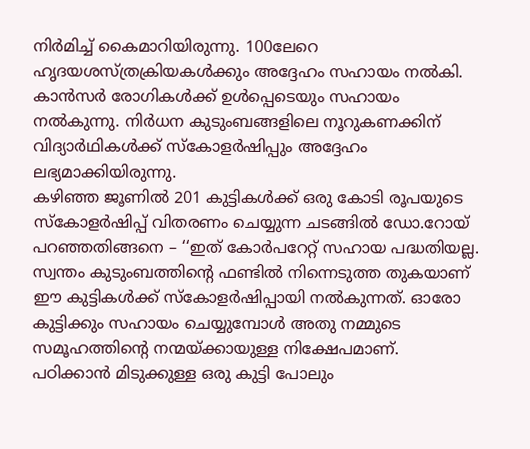നിർമിച്ച് കൈമാറിയിരുന്നു. 100ലേറെ ഹൃദയശസ്ത്രക്രിയകൾക്കും അദ്ദേഹം സഹായം നൽകി.
കാൻസർ രോഗികൾക്ക് ഉൾപ്പെടെയും സഹായം നൽകുന്നു. നിർധന കുടുംബങ്ങളിലെ നൂറുകണക്കിന് വിദ്യാർഥികൾക്ക് സ്കോളർഷിപ്പും അദ്ദേഹം ലഭ്യമാക്കിയിരുന്നു.
കഴിഞ്ഞ ജൂണിൽ 201 കുട്ടികൾക്ക് ഒരു കോടി രൂപയുടെ സ്കോളർഷിപ്പ് വിതരണം ചെയ്യുന്ന ചടങ്ങിൽ ഡോ.റോയ് പറഞ്ഞതിങ്ങനെ – ‘‘ഇത് കോർപറേറ്റ് സഹായ പദ്ധതിയല്ല.
സ്വന്തം കുടുംബത്തിന്റെ ഫണ്ടിൽ നിന്നെടുത്ത തുകയാണ് ഈ കുട്ടികൾക്ക് സ്കോളർഷിപ്പായി നൽകുന്നത്. ഓരോ കുട്ടിക്കും സഹായം ചെയ്യുമ്പോൾ അതു നമ്മുടെ സമൂഹത്തിന്റെ നന്മയ്ക്കായുള്ള നിക്ഷേപമാണ്.
പഠിക്കാൻ മിടുക്കുള്ള ഒരു കുട്ടി പോലും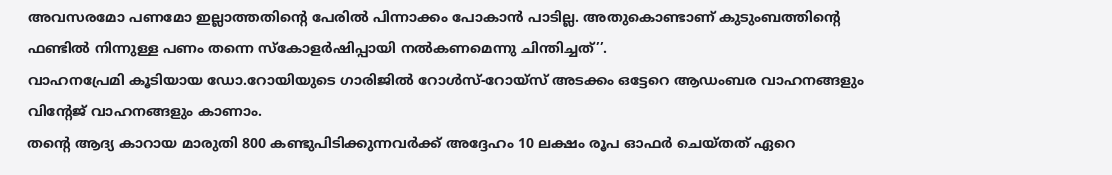അവസരമോ പണമോ ഇല്ലാത്തതിന്റെ പേരിൽ പിന്നാക്കം പോകാൻ പാടില്ല. അതുകൊണ്ടാണ് കുടുംബത്തിന്റെ ഫണ്ടിൽ നിന്നുള്ള പണം തന്നെ സ്കോളർഷിപ്പായി നൽകണമെന്നു ചിന്തിച്ചത്’’.
വാഹനപ്രേമി കൂടിയായ ഡോ.റോയിയുടെ ഗാരിജിൽ റോൾസ്-റോയ്സ് അടക്കം ഒട്ടേറെ ആഡംബര വാഹനങ്ങളും വിന്റേജ് വാഹനങ്ങളും കാണാം.
തന്റെ ആദ്യ കാറായ മാരുതി 800 കണ്ടുപിടിക്കുന്നവർക്ക് അദ്ദേഹം 10 ലക്ഷം രൂപ ഓഫർ ചെയ്തത് ഏറെ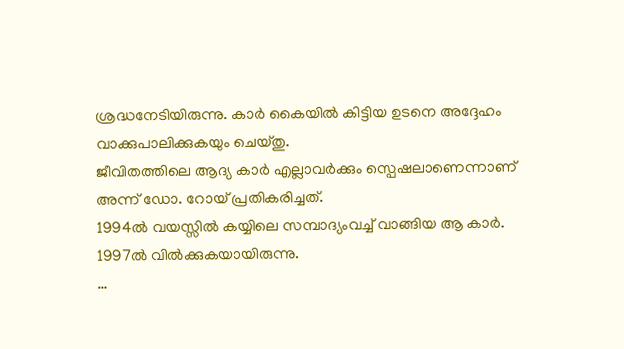ശ്രദ്ധനേടിയിരുന്നു. കാർ കൈയിൽ കിട്ടിയ ഉടനെ അദ്ദേഹം വാക്കുപാലിക്കുകയും ചെയ്തു.
ജീവിതത്തിലെ ആദ്യ കാർ എല്ലാവർക്കും സ്പെഷലാണെന്നാണ് അന്ന് ഡോ. റോയ് പ്രതികരിച്ചത്.
1994ൽ വയസ്സിൽ കയ്യിലെ സമ്പാദ്യംവച്ച് വാങ്ങിയ ആ കാർ. 1997ൽ വിൽക്കുകയായിരുന്നു.
…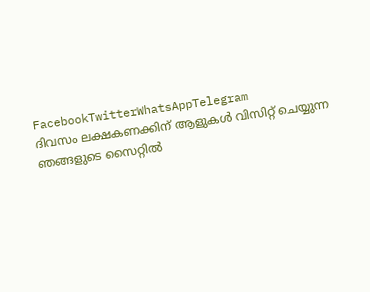FacebookTwitterWhatsAppTelegram
ദിവസം ലക്ഷകണക്കിന് ആളുകൾ വിസിറ്റ് ചെയ്യുന്ന ഞങ്ങളുടെ സൈറ്റിൽ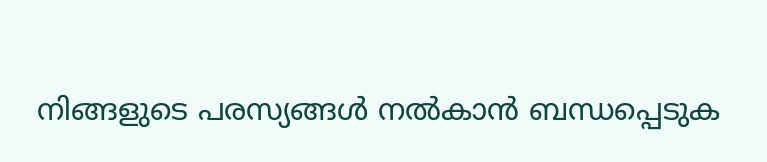നിങ്ങളുടെ പരസ്യങ്ങൾ നൽകാൻ ബന്ധപ്പെടുക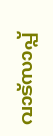വാട്സാപ്പ്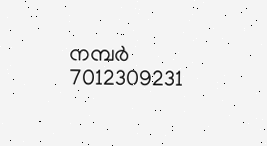നമ്പർ 7012309231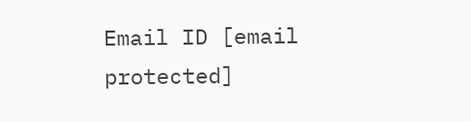Email ID [email protected]